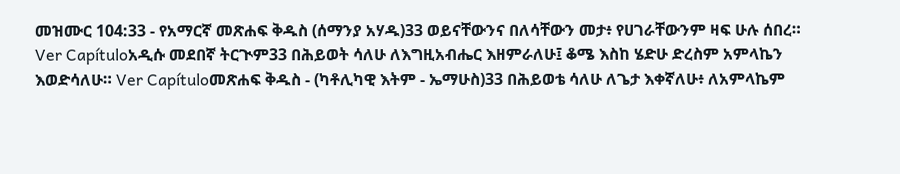መዝሙር 104:33 - የአማርኛ መጽሐፍ ቅዱስ (ሰማንያ አሃዱ)33 ወይናቸውንና በለሳቸውን መታ፥ የሀገራቸውንም ዛፍ ሁሉ ሰበረ። Ver Capítuloአዲሱ መደበኛ ትርጒም33 በሕይወት ሳለሁ ለእግዚአብሔር እዘምራለሁ፤ ቆሜ እስከ ሄድሁ ድረስም አምላኬን እወድሳለሁ። Ver Capítuloመጽሐፍ ቅዱስ - (ካቶሊካዊ እትም - ኤማሁስ)33 በሕይወቴ ሳለሁ ለጌታ እቀኛለሁ፥ ለአምላኬም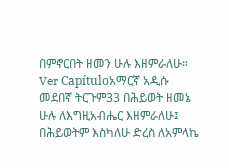በምኖርበት ዘመን ሁሉ እዘምራለሁ። Ver Capítuloአማርኛ አዲሱ መደበኛ ትርጉም33 በሕይወት ዘመኔ ሁሉ ለእግዚአብሔር እዘምራለሁ፤ በሕይወትም እስካለሁ ድረስ ለአምላኬ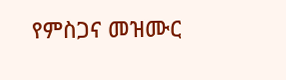የምስጋና መዝሙር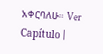አቀርባለሁ። Ver Capítulo |